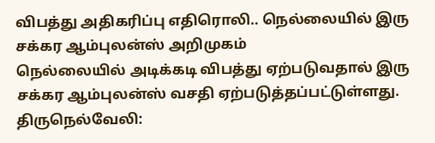விபத்து அதிகரிப்பு எதிரொலி.. நெல்லையில் இரு சக்கர ஆம்புலன்ஸ் அறிமுகம்
நெல்லையில் அடிக்கடி விபத்து ஏற்படுவதால் இரு சக்கர ஆம்புலன்ஸ் வசதி ஏற்படுத்தப்பட்டுள்ளது.
திருநெல்வேலி: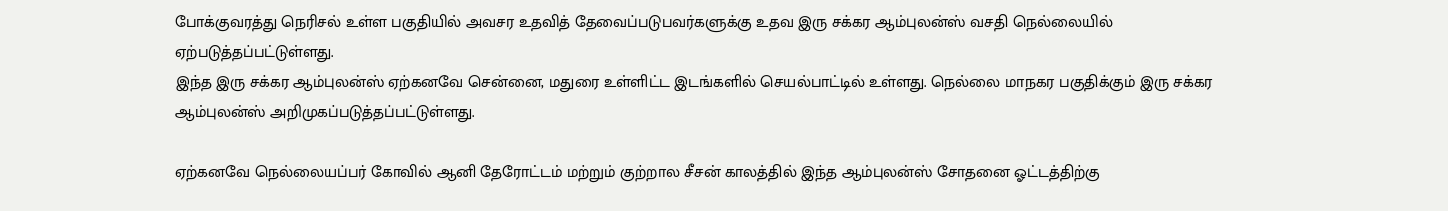போக்குவரத்து நெரிசல் உள்ள பகுதியில் அவசர உதவித் தேவைப்படுபவர்களுக்கு உதவ இரு சக்கர ஆம்புலன்ஸ் வசதி நெல்லையில் ஏற்படுத்தப்பட்டுள்ளது.
இந்த இரு சக்கர ஆம்புலன்ஸ் ஏற்கனவே சென்னை, மதுரை உள்ளிட்ட இடங்களில் செயல்பாட்டில் உள்ளது. நெல்லை மாநகர பகுதிக்கும் இரு சக்கர ஆம்புலன்ஸ் அறிமுகப்படுத்தப்பட்டுள்ளது.

ஏற்கனவே நெல்லையப்பர் கோவில் ஆனி தேரோட்டம் மற்றும் குற்றால சீசன் காலத்தில் இந்த ஆம்புலன்ஸ் சோதனை ஓட்டத்திற்கு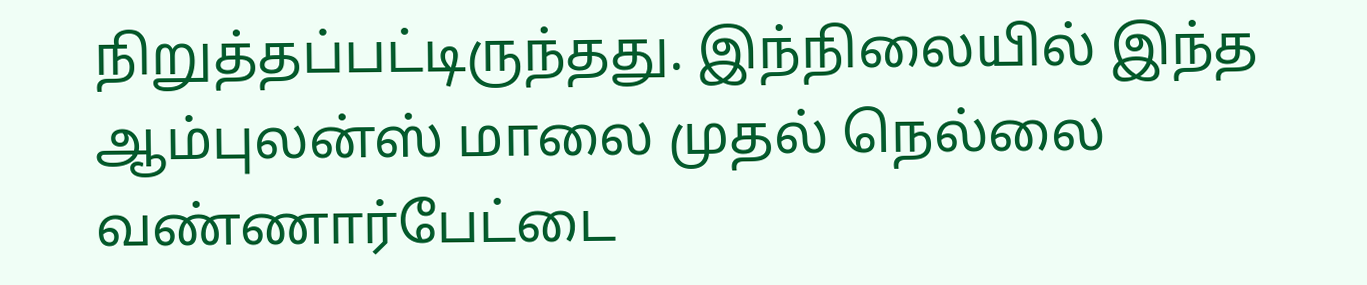நிறுத்தப்பட்டிருந்தது. இந்நிலையில் இந்த ஆம்புலன்ஸ் மாலை முதல் நெல்லை வண்ணார்பேட்டை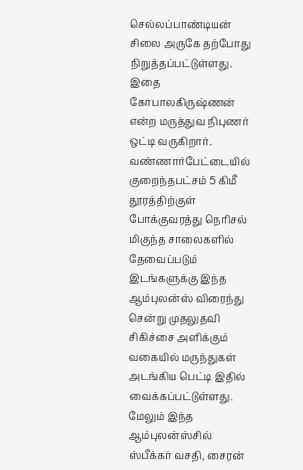செல்லப்பாண்டியன் சிலை அருகே தற்போது நிறுத்தப்பட்டுள்ளது.
இதை கோபாலகிருஷ்ணன் என்ற மருத்துவ நிபுணர் ஒட்டி வருகிறார். வண்ணார்பேட்டையில் குறைந்தபட்சம் 5 கிமீ தூரத்திற்குள் போக்குவரத்து நெரிசல் மிகுந்த சாலைகளில் தேவைப்படும் இடங்களுக்கு இந்த ஆம்புலன்ஸ் விரைந்து சென்று முதலுதவி சிகிச்சை அளிக்கும் வகையில் மருந்துகள் அடங்கிய பெட்டி இதில் வைக்கப்பட்டுள்ளது.
மேலும் இந்த ஆம்புலன்ஸ்சில் ஸ்பீக்கர் வசதி, சைரன்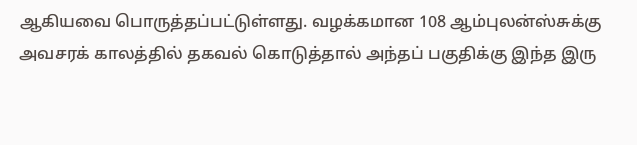ஆகியவை பொருத்தப்பட்டுள்ளது. வழக்கமான 108 ஆம்புலன்ஸ்சுக்கு அவசரக் காலத்தில் தகவல் கொடுத்தால் அந்தப் பகுதிக்கு இந்த இரு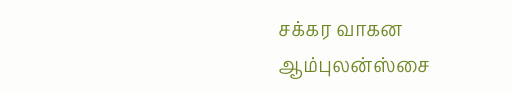சக்கர வாகன ஆம்புலன்ஸ்சை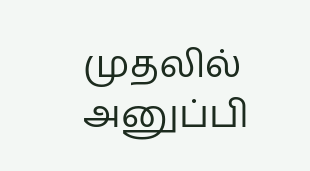முதலில் அனுப்பி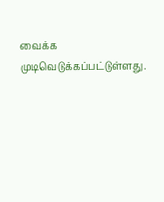வைக்க முடிவெடுக்கப்பட்டுள்ளது.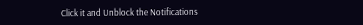Click it and Unblock the Notifications